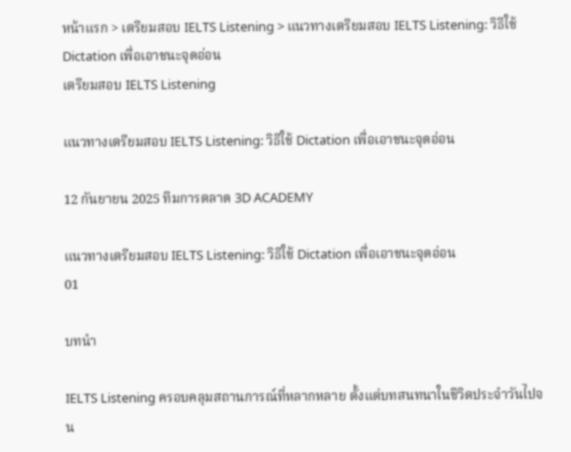หน้าแรก > เตรียมสอบ IELTS Listening > แนวทางเตรียมสอบ IELTS Listening: วิธีใช้ Dictation เพื่อเอาชนะจุดอ่อน
เตรียมสอบ IELTS Listening

แนวทางเตรียมสอบ IELTS Listening: วิธีใช้ Dictation เพื่อเอาชนะจุดอ่อน

12 กันยายน 2025 ทีมการตลาด 3D ACADEMY

แนวทางเตรียมสอบ IELTS Listening: วิธีใช้ Dictation เพื่อเอาชนะจุดอ่อน
01

บทนำ

IELTS Listening ครอบคลุมสถานการณ์ที่หลากหลาย ตั้งแต่บทสนทนาในชีวิตประจำวันไปจน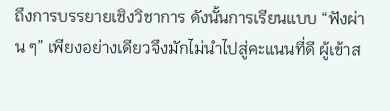ถึงการบรรยายเชิงวิชาการ ดังนั้นการเรียนแบบ “ฟังผ่าน ๆ” เพียงอย่างเดียวจึงมักไม่นำไปสู่คะแนนที่ดี ผู้เข้าส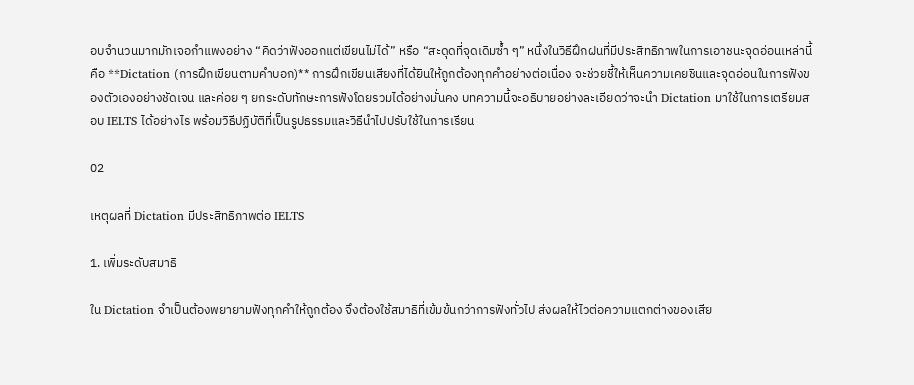อบจำนวนมากมักเจอกำแพงอย่าง “คิดว่าฟังออกแต่เขียนไม่ได้” หรือ “สะดุดที่จุดเดิมซ้ำ ๆ” หนึ่งในวิธีฝึกฝนที่มีประสิทธิภาพในการเอาชนะจุดอ่อนเหล่านี้คือ **Dictation (การฝึกเขียนตามคำบอก)** การฝึกเขียนเสียงที่ได้ยินให้ถูกต้องทุกคำอย่างต่อเนื่อง จะช่วยชี้ให้เห็นความเคยชินและจุดอ่อนในการฟังของตัวเองอย่างชัดเจน และค่อย ๆ ยกระดับทักษะการฟังโดยรวมได้อย่างมั่นคง บทความนี้จะอธิบายอย่างละเอียดว่าจะนำ Dictation มาใช้ในการเตรียมสอบ IELTS ได้อย่างไร พร้อมวิธีปฏิบัติที่เป็นรูปธรรมและวิธีนำไปปรับใช้ในการเรียน

02

เหตุผลที่ Dictation มีประสิทธิภาพต่อ IELTS

1. เพิ่มระดับสมาธิ

ใน Dictation จำเป็นต้องพยายามฟังทุกคำให้ถูกต้อง จึงต้องใช้สมาธิที่เข้มข้นกว่าการฟังทั่วไป ส่งผลให้ไวต่อความแตกต่างของเสีย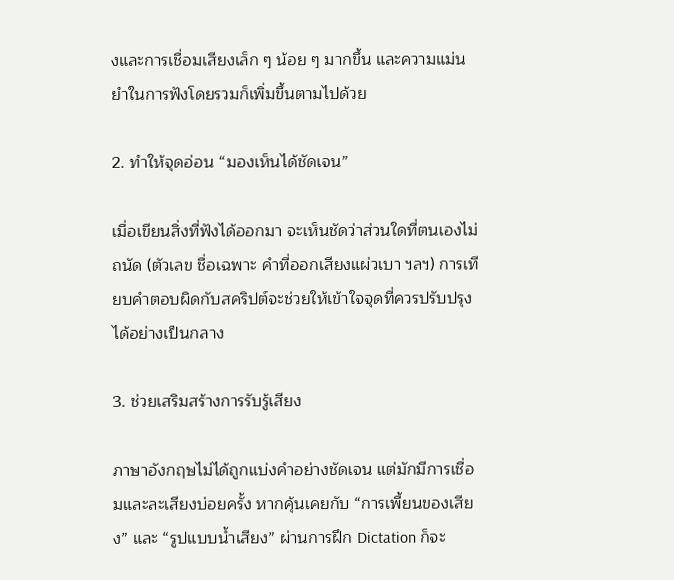งและการเชื่อมเสียงเล็ก ๆ น้อย ๆ มากขึ้น และความแม่นยำในการฟังโดยรวมก็เพิ่มขึ้นตามไปด้วย

2. ทำให้จุดอ่อน “มองเห็นได้ชัดเจน”

เมื่อเขียนสิ่งที่ฟังได้ออกมา จะเห็นชัดว่าส่วนใดที่ตนเองไม่ถนัด (ตัวเลข ชื่อเฉพาะ คำที่ออกเสียงแผ่วเบา ฯลฯ) การเทียบคำตอบผิดกับสคริปต์จะช่วยให้เข้าใจจุดที่ควรปรับปรุงได้อย่างเป็นกลาง

3. ช่วยเสริมสร้างการรับรู้เสียง

ภาษาอังกฤษไม่ได้ถูกแบ่งคำอย่างชัดเจน แต่มักมีการเชื่อมและละเสียงบ่อยครั้ง หากคุ้นเคยกับ “การเพี้ยนของเสียง” และ “รูปแบบน้ำเสียง” ผ่านการฝึก Dictation ก็จะ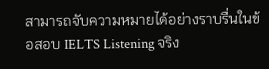สามารถจับความหมายได้อย่างราบรื่นในข้อสอบ IELTS Listening จริง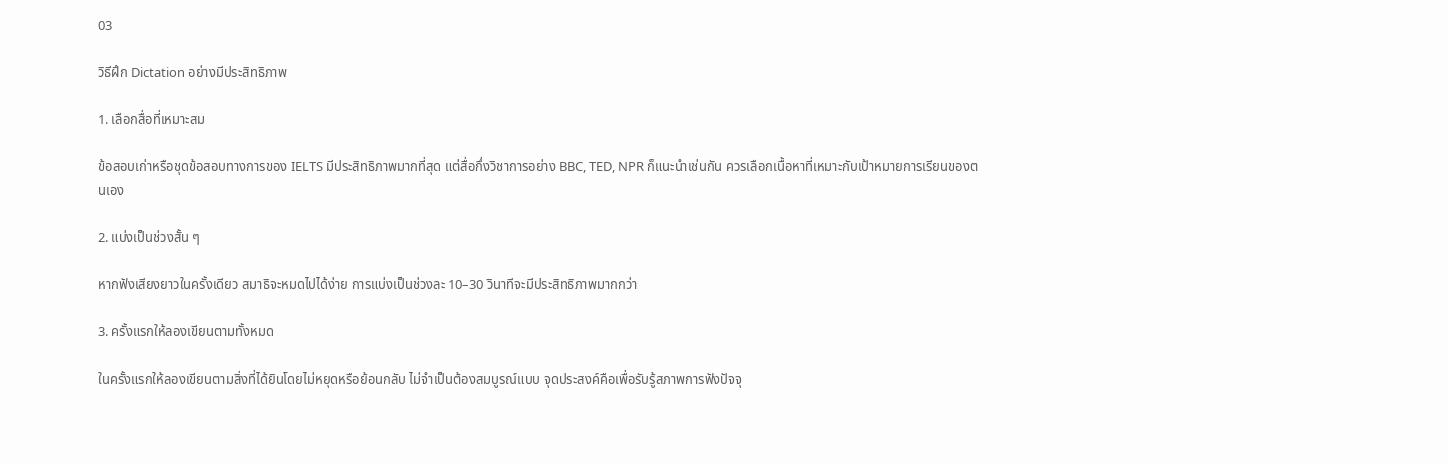03

วิธีฝึก Dictation อย่างมีประสิทธิภาพ

1. เลือกสื่อที่เหมาะสม

ข้อสอบเก่าหรือชุดข้อสอบทางการของ IELTS มีประสิทธิภาพมากที่สุด แต่สื่อกึ่งวิชาการอย่าง BBC, TED, NPR ก็แนะนำเช่นกัน ควรเลือกเนื้อหาที่เหมาะกับเป้าหมายการเรียนของตนเอง

2. แบ่งเป็นช่วงสั้น ๆ

หากฟังเสียงยาวในครั้งเดียว สมาธิจะหมดไปได้ง่าย การแบ่งเป็นช่วงละ 10–30 วินาทีจะมีประสิทธิภาพมากกว่า

3. ครั้งแรกให้ลองเขียนตามทั้งหมด

ในครั้งแรกให้ลองเขียนตามสิ่งที่ได้ยินโดยไม่หยุดหรือย้อนกลับ ไม่จำเป็นต้องสมบูรณ์แบบ จุดประสงค์คือเพื่อรับรู้สภาพการฟังปัจจุ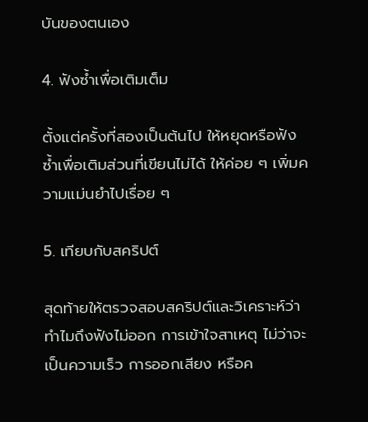บันของตนเอง

4. ฟังซ้ำเพื่อเติมเต็ม

ตั้งแต่ครั้งที่สองเป็นต้นไป ให้หยุดหรือฟังซ้ำเพื่อเติมส่วนที่เขียนไม่ได้ ให้ค่อย ๆ เพิ่มความแม่นยำไปเรื่อย ๆ

5. เทียบกับสคริปต์

สุดท้ายให้ตรวจสอบสคริปต์และวิเคราะห์ว่าทำไมถึงฟังไม่ออก การเข้าใจสาเหตุ ไม่ว่าจะเป็นความเร็ว การออกเสียง หรือค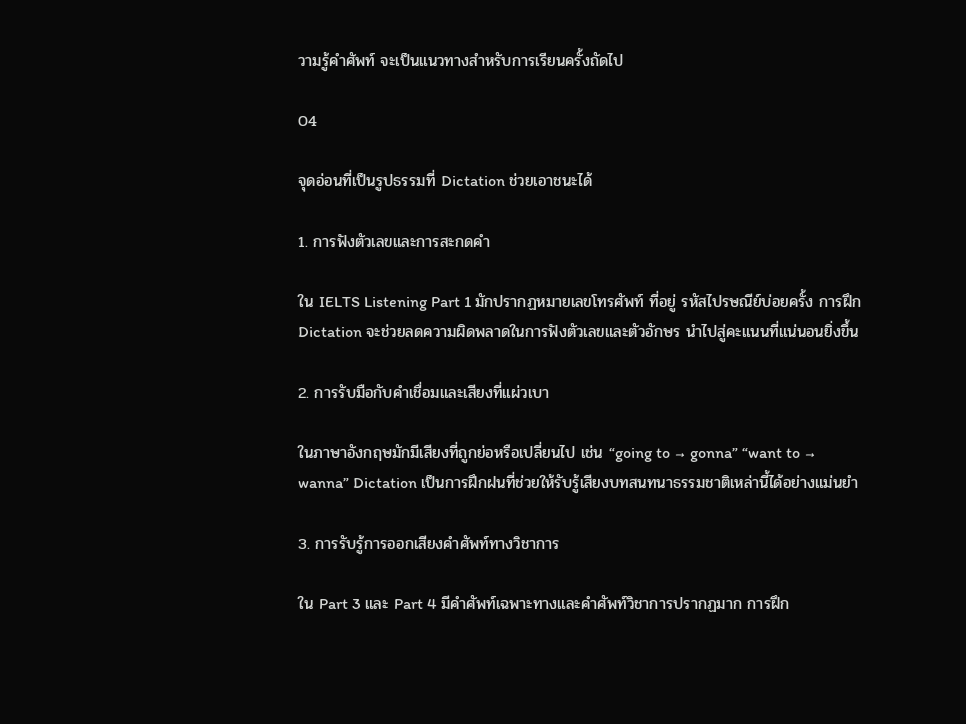วามรู้คำศัพท์ จะเป็นแนวทางสำหรับการเรียนครั้งถัดไป

04

จุดอ่อนที่เป็นรูปธรรมที่ Dictation ช่วยเอาชนะได้

1. การฟังตัวเลขและการสะกดคำ

ใน IELTS Listening Part 1 มักปรากฏหมายเลขโทรศัพท์ ที่อยู่ รหัสไปรษณีย์บ่อยครั้ง การฝึก Dictation จะช่วยลดความผิดพลาดในการฟังตัวเลขและตัวอักษร นำไปสู่คะแนนที่แน่นอนยิ่งขึ้น

2. การรับมือกับคำเชื่อมและเสียงที่แผ่วเบา

ในภาษาอังกฤษมักมีเสียงที่ถูกย่อหรือเปลี่ยนไป เช่น “going to → gonna” “want to → wanna” Dictation เป็นการฝึกฝนที่ช่วยให้รับรู้เสียงบทสนทนาธรรมชาติเหล่านี้ได้อย่างแม่นยำ

3. การรับรู้การออกเสียงคำศัพท์ทางวิชาการ

ใน Part 3 และ Part 4 มีคำศัพท์เฉพาะทางและคำศัพท์วิชาการปรากฏมาก การฝึก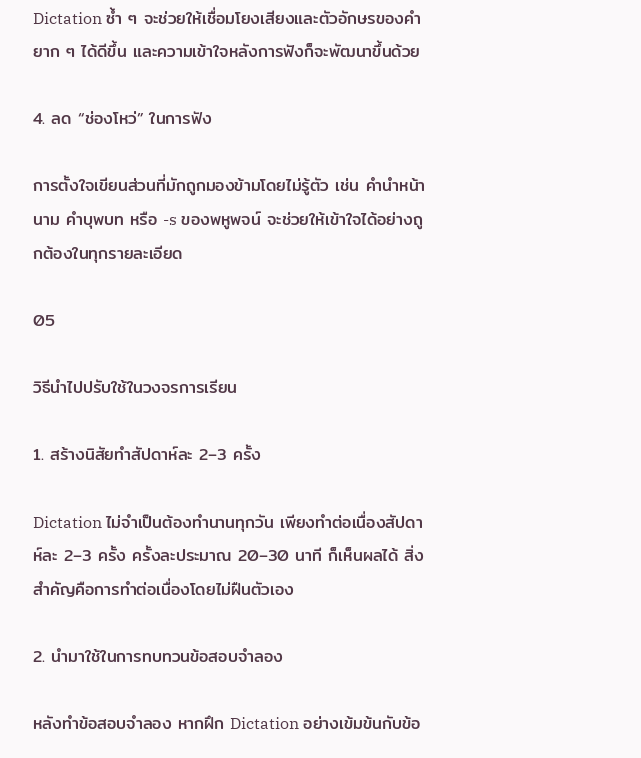Dictation ซ้ำ ๆ จะช่วยให้เชื่อมโยงเสียงและตัวอักษรของคำยาก ๆ ได้ดีขึ้น และความเข้าใจหลังการฟังก็จะพัฒนาขึ้นด้วย

4. ลด “ช่องโหว่” ในการฟัง

การตั้งใจเขียนส่วนที่มักถูกมองข้ามโดยไม่รู้ตัว เช่น คำนำหน้านาม คำบุพบท หรือ -s ของพหูพจน์ จะช่วยให้เข้าใจได้อย่างถูกต้องในทุกรายละเอียด

05

วิธีนำไปปรับใช้ในวงจรการเรียน

1. สร้างนิสัยทำสัปดาห์ละ 2–3 ครั้ง

Dictation ไม่จำเป็นต้องทำนานทุกวัน เพียงทำต่อเนื่องสัปดาห์ละ 2–3 ครั้ง ครั้งละประมาณ 20–30 นาที ก็เห็นผลได้ สิ่งสำคัญคือการทำต่อเนื่องโดยไม่ฝืนตัวเอง

2. นำมาใช้ในการทบทวนข้อสอบจำลอง

หลังทำข้อสอบจำลอง หากฝึก Dictation อย่างเข้มข้นกับข้อ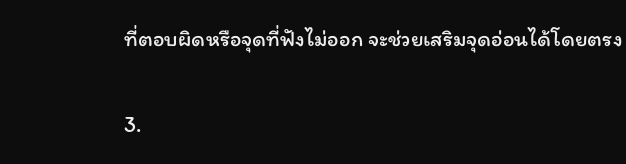ที่ตอบผิดหรือจุดที่ฟังไม่ออก จะช่วยเสริมจุดอ่อนได้โดยตรง

3.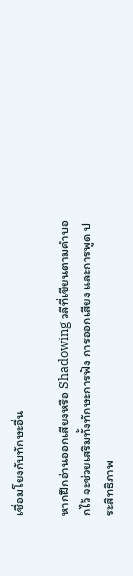เชื่อมโยงกับทักษะอื่น

หากฝึกอ่านออกเสียงหรือ Shadowing วลีที่เขียนตามคำบอกไว้ จะช่วยเสริมทั้งทักษะการฟัง การออกเสียง และการพูด ประสิทธิภาพ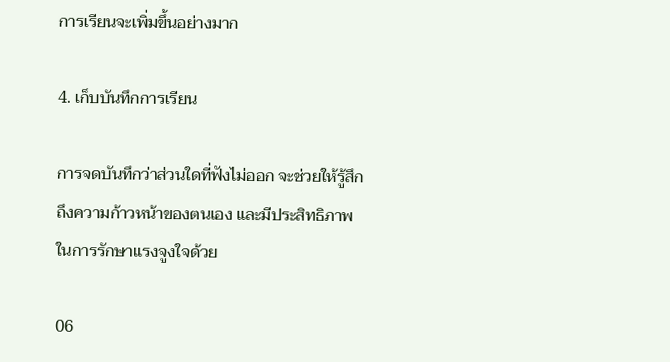การเรียนจะเพิ่มขึ้นอย่างมาก

4. เก็บบันทึกการเรียน

การจดบันทึกว่าส่วนใดที่ฟังไม่ออก จะช่วยให้รู้สึกถึงความก้าวหน้าของตนเอง และมีประสิทธิภาพในการรักษาแรงจูงใจด้วย

06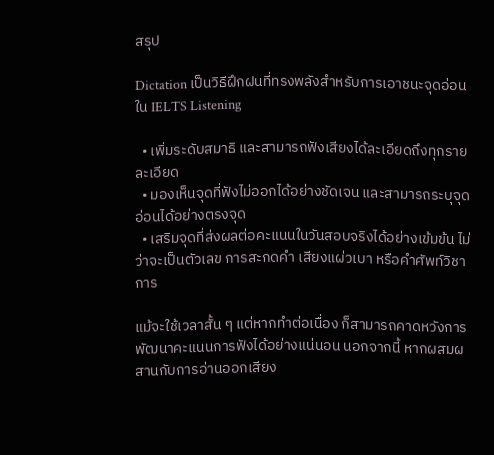สรุป

Dictation เป็นวิธีฝึกฝนที่ทรงพลังสำหรับการเอาชนะจุดอ่อนใน IELTS Listening

  • เพิ่มระดับสมาธิ และสามารถฟังเสียงได้ละเอียดถึงทุกรายละเอียด
  • มองเห็นจุดที่ฟังไม่ออกได้อย่างชัดเจน และสามารถระบุจุดอ่อนได้อย่างตรงจุด
  • เสริมจุดที่ส่งผลต่อคะแนนในวันสอบจริงได้อย่างเข้มข้น ไม่ว่าจะเป็นตัวเลข การสะกดคำ เสียงแผ่วเบา หรือคำศัพท์วิชาการ

แม้จะใช้เวลาสั้น ๆ แต่หากทำต่อเนื่อง ก็สามารถคาดหวังการพัฒนาคะแนนการฟังได้อย่างแน่นอน นอกจากนี้ หากผสมผสานกับการอ่านออกเสียง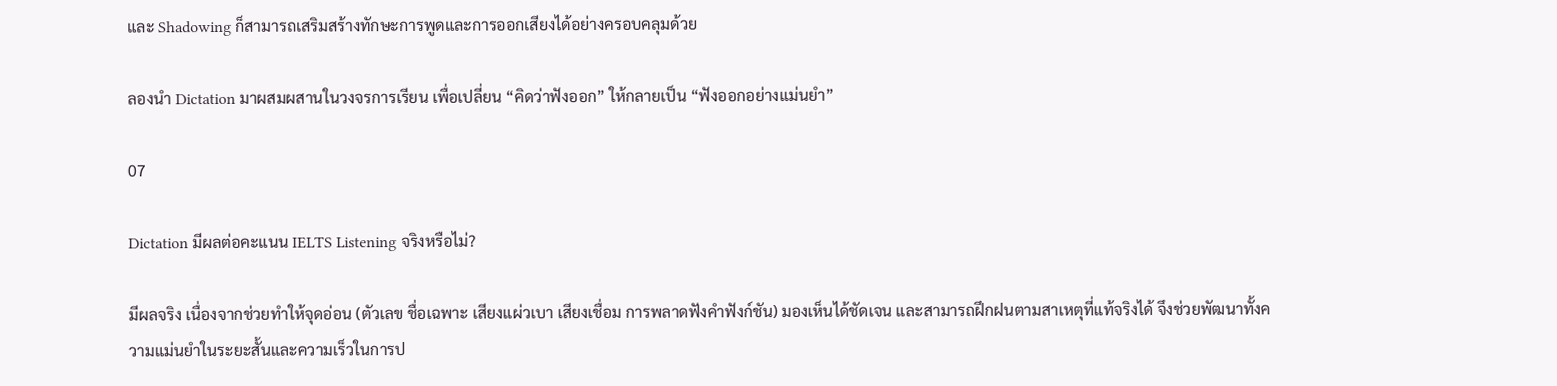และ Shadowing ก็สามารถเสริมสร้างทักษะการพูดและการออกเสียงได้อย่างครอบคลุมด้วย

ลองนำ Dictation มาผสมผสานในวงจรการเรียน เพื่อเปลี่ยน “คิดว่าฟังออก” ให้กลายเป็น “ฟังออกอย่างแม่นยำ”

07

Dictation มีผลต่อคะแนน IELTS Listening จริงหรือไม่?

มีผลจริง เนื่องจากช่วยทำให้จุดอ่อน (ตัวเลข ชื่อเฉพาะ เสียงแผ่วเบา เสียงเชื่อม การพลาดฟังคำฟังก์ชัน) มองเห็นได้ชัดเจน และสามารถฝึกฝนตามสาเหตุที่แท้จริงได้ จึงช่วยพัฒนาทั้งความแม่นยำในระยะสั้นและความเร็วในการป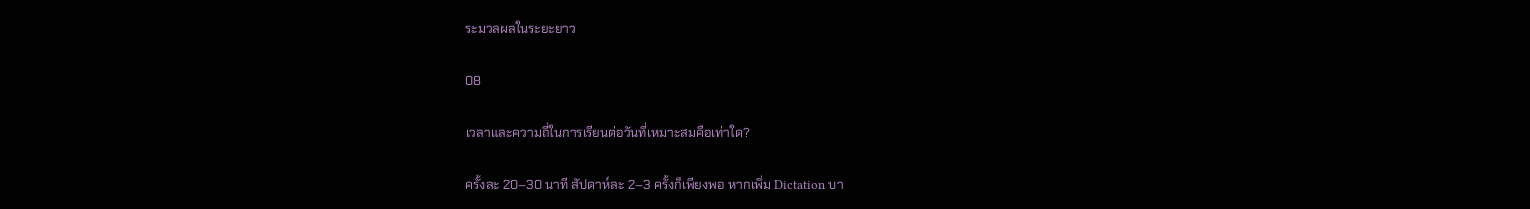ระมวลผลในระยะยาว

08

เวลาและความถี่ในการเรียนต่อวันที่เหมาะสมคือเท่าใด?

ครั้งละ 20–30 นาที สัปดาห์ละ 2–3 ครั้งก็เพียงพอ หากเพิ่ม Dictation บา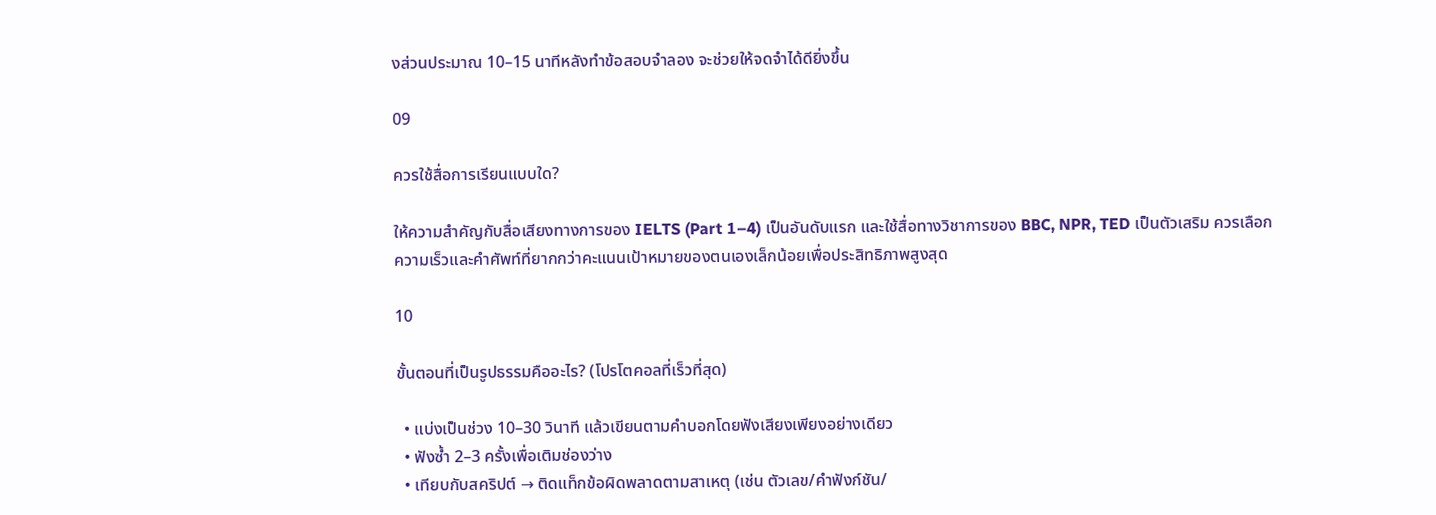งส่วนประมาณ 10–15 นาทีหลังทำข้อสอบจำลอง จะช่วยให้จดจำได้ดียิ่งขึ้น

09

ควรใช้สื่อการเรียนแบบใด?

ให้ความสำคัญกับสื่อเสียงทางการของ IELTS (Part 1–4) เป็นอันดับแรก และใช้สื่อทางวิชาการของ BBC, NPR, TED เป็นตัวเสริม ควรเลือกความเร็วและคำศัพท์ที่ยากกว่าคะแนนเป้าหมายของตนเองเล็กน้อยเพื่อประสิทธิภาพสูงสุด

10

ขั้นตอนที่เป็นรูปธรรมคืออะไร? (โปรโตคอลที่เร็วที่สุด)

  • แบ่งเป็นช่วง 10–30 วินาที แล้วเขียนตามคำบอกโดยฟังเสียงเพียงอย่างเดียว
  • ฟังซ้ำ 2–3 ครั้งเพื่อเติมช่องว่าง
  • เทียบกับสคริปต์ → ติดแท็กข้อผิดพลาดตามสาเหตุ (เช่น ตัวเลข/คำฟังก์ชัน/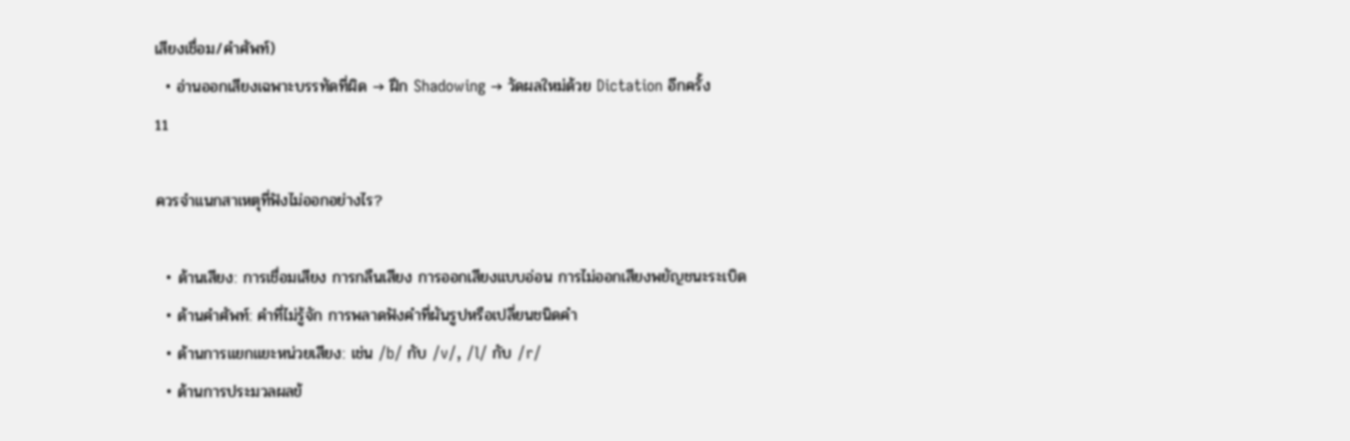เสียงเชื่อม/คำศัพท์)
  • อ่านออกเสียงเฉพาะบรรทัดที่ผิด → ฝึก Shadowing → วัดผลใหม่ด้วย Dictation อีกครั้ง
11

ควรจำแนกสาเหตุที่ฟังไม่ออกอย่างไร?

  • ด้านเสียง: การเชื่อมเสียง การกลืนเสียง การออกเสียงแบบอ่อน การไม่ออกเสียงพยัญชนะระเบิด
  • ด้านคำศัพท์: คำที่ไม่รู้จัก การพลาดฟังคำที่ผันรูปหรือเปลี่ยนชนิดคำ
  • ด้านการแยกแยะหน่วยเสียง: เช่น /b/ กับ /v/, /l/ กับ /r/
  • ด้านการประมวลผลข้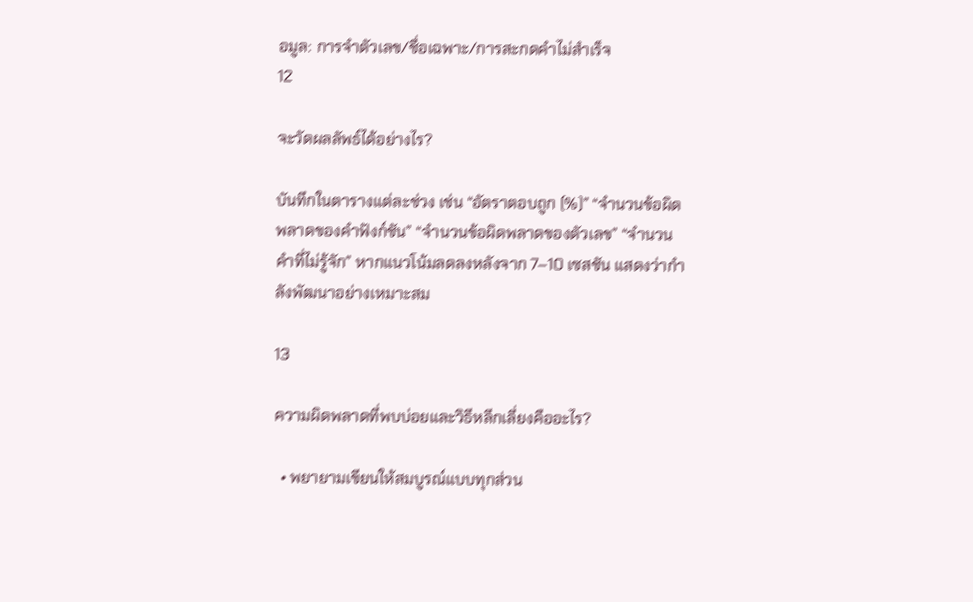อมูล: การจำตัวเลข/ชื่อเฉพาะ/การสะกดคำไม่สำเร็จ
12

จะวัดผลลัพธ์ได้อย่างไร?

บันทึกในตารางแต่ละช่วง เช่น “อัตราตอบถูก (%)” “จำนวนข้อผิดพลาดของคำฟังก์ชัน” “จำนวนข้อผิดพลาดของตัวเลข” “จำนวนคำที่ไม่รู้จัก” หากแนวโน้มลดลงหลังจาก 7–10 เซสชัน แสดงว่ากำลังพัฒนาอย่างเหมาะสม

13

ความผิดพลาดที่พบบ่อยและวิธีหลีกเลี่ยงคืออะไร?

  • พยายามเขียนให้สมบูรณ์แบบทุกส่วน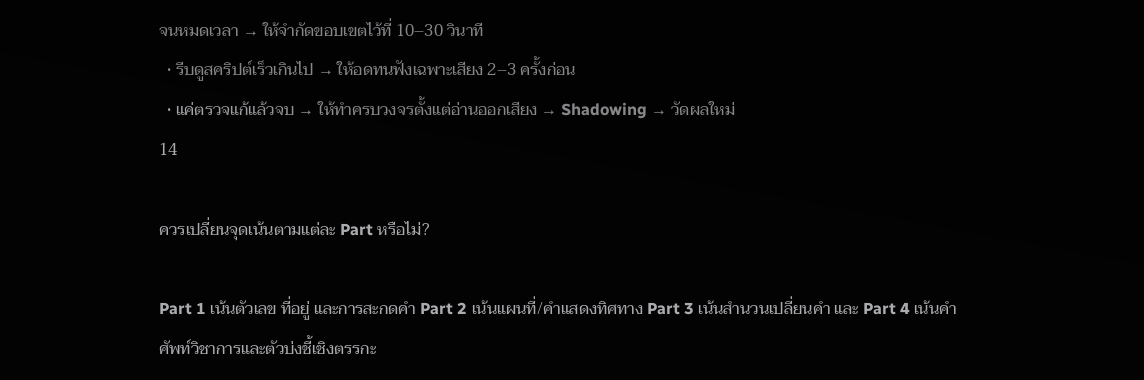จนหมดเวลา → ให้จำกัดขอบเขตไว้ที่ 10–30 วินาที
  • รีบดูสคริปต์เร็วเกินไป → ให้อดทนฟังเฉพาะเสียง 2–3 ครั้งก่อน
  • แค่ตรวจแก้แล้วจบ → ให้ทำครบวงจรตั้งแต่อ่านออกเสียง → Shadowing → วัดผลใหม่
14

ควรเปลี่ยนจุดเน้นตามแต่ละ Part หรือไม่?

Part 1 เน้นตัวเลข ที่อยู่ และการสะกดคำ Part 2 เน้นแผนที่/คำแสดงทิศทาง Part 3 เน้นสำนวนเปลี่ยนคำ และ Part 4 เน้นคำศัพท์วิชาการและตัวบ่งชี้เชิงตรรกะ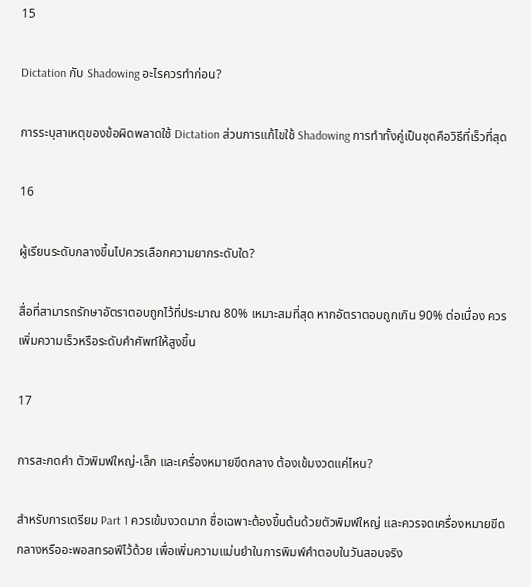15

Dictation กับ Shadowing อะไรควรทำก่อน?

การระบุสาเหตุของข้อผิดพลาดใช้ Dictation ส่วนการแก้ไขใช้ Shadowing การทำทั้งคู่เป็นชุดคือวิธีที่เร็วที่สุด

16

ผู้เรียนระดับกลางขึ้นไปควรเลือกความยากระดับใด?

สื่อที่สามารถรักษาอัตราตอบถูกไว้ที่ประมาณ 80% เหมาะสมที่สุด หากอัตราตอบถูกเกิน 90% ต่อเนื่อง ควรเพิ่มความเร็วหรือระดับคำศัพท์ให้สูงขึ้น

17

การสะกดคำ ตัวพิมพ์ใหญ่-เล็ก และเครื่องหมายขีดกลาง ต้องเข้มงวดแค่ไหน?

สำหรับการเตรียม Part 1 ควรเข้มงวดมาก ชื่อเฉพาะต้องขึ้นต้นด้วยตัวพิมพ์ใหญ่ และควรจดเครื่องหมายขีดกลางหรืออะพอสทรอฟีไว้ด้วย เพื่อเพิ่มความแม่นยำในการพิมพ์คำตอบในวันสอบจริง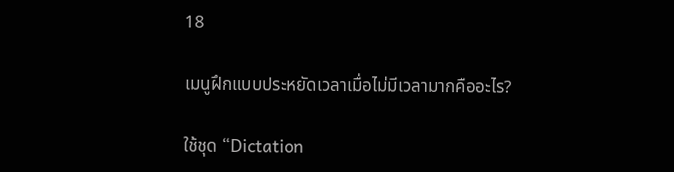18

เมนูฝึกแบบประหยัดเวลาเมื่อไม่มีเวลามากคืออะไร?

ใช้ชุด “Dictation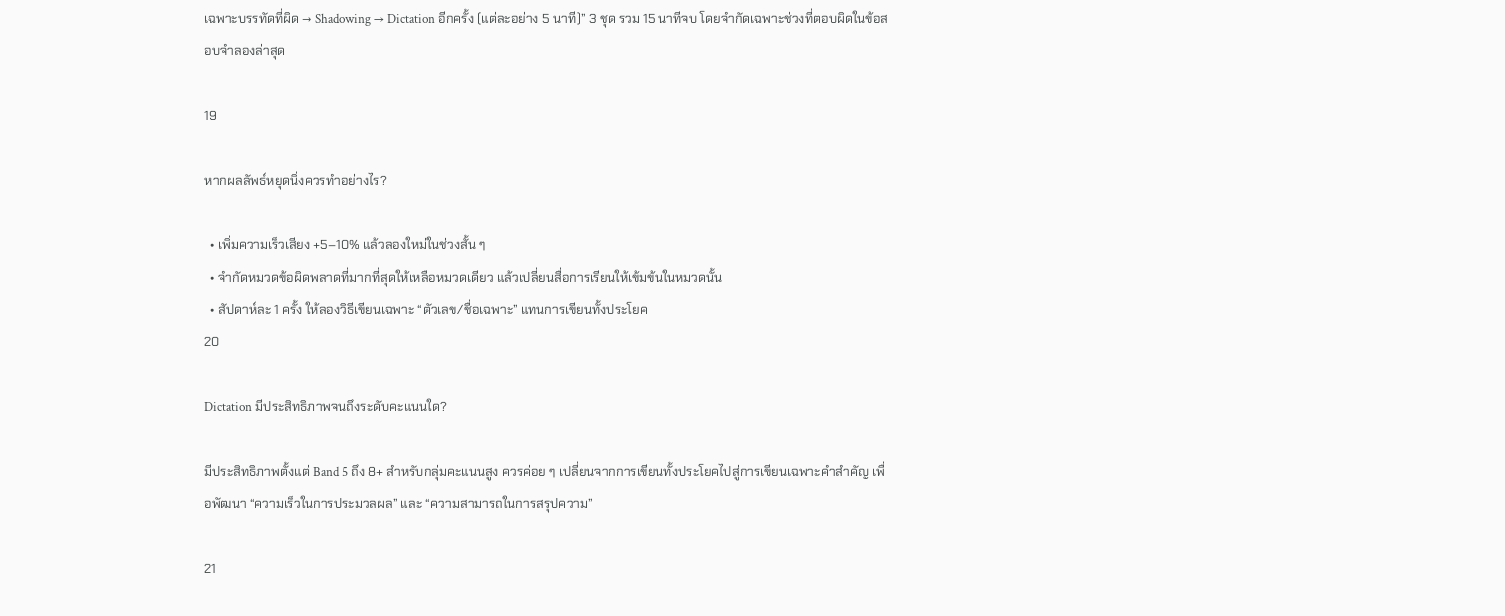เฉพาะบรรทัดที่ผิด → Shadowing → Dictation อีกครั้ง (แต่ละอย่าง 5 นาที)” 3 ชุด รวม 15 นาทีจบ โดยจำกัดเฉพาะช่วงที่ตอบผิดในข้อสอบจำลองล่าสุด

19

หากผลลัพธ์หยุดนิ่งควรทำอย่างไร?

  • เพิ่มความเร็วเสียง +5–10% แล้วลองใหม่ในช่วงสั้น ๆ
  • จำกัดหมวดข้อผิดพลาดที่มากที่สุดให้เหลือหมวดเดียว แล้วเปลี่ยนสื่อการเรียนให้เข้มข้นในหมวดนั้น
  • สัปดาห์ละ 1 ครั้ง ให้ลองวิธีเขียนเฉพาะ “ตัวเลข/ชื่อเฉพาะ” แทนการเขียนทั้งประโยค
20

Dictation มีประสิทธิภาพจนถึงระดับคะแนนใด?

มีประสิทธิภาพตั้งแต่ Band 5 ถึง 8+ สำหรับกลุ่มคะแนนสูง ควรค่อย ๆ เปลี่ยนจากการเขียนทั้งประโยคไปสู่การเขียนเฉพาะคำสำคัญ เพื่อพัฒนา “ความเร็วในการประมวลผล” และ “ความสามารถในการสรุปความ”

21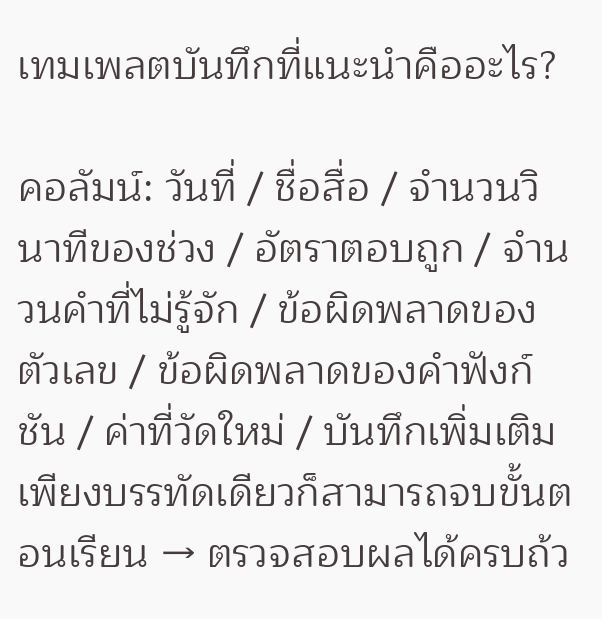เทมเพลตบันทึกที่แนะนำคืออะไร?

คอลัมน์: วันที่ / ชื่อสื่อ / จำนวนวินาทีของช่วง / อัตราตอบถูก / จำนวนคำที่ไม่รู้จัก / ข้อผิดพลาดของตัวเลข / ข้อผิดพลาดของคำฟังก์ชัน / ค่าที่วัดใหม่ / บันทึกเพิ่มเติม เพียงบรรทัดเดียวก็สามารถจบขั้นตอนเรียน → ตรวจสอบผลได้ครบถ้ว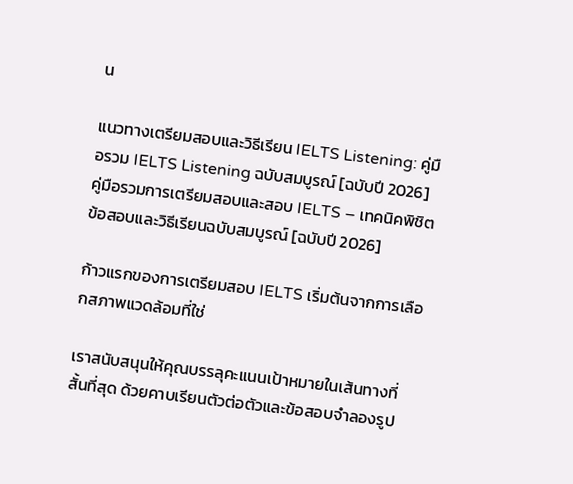น

แนวทางเตรียมสอบและวิธีเรียน IELTS Listening: คู่มือรวม IELTS Listening ฉบับสมบูรณ์ [ฉบับปี 2026]คู่มือรวมการเตรียมสอบและสอบ IELTS – เทคนิคพิชิตข้อสอบและวิธีเรียนฉบับสมบูรณ์ [ฉบับปี 2026]

ก้าวแรกของการเตรียมสอบ IELTS เริ่มต้นจากการเลือกสภาพแวดล้อมที่ใช่

เราสนับสนุนให้คุณบรรลุคะแนนเป้าหมายในเส้นทางที่สั้นที่สุด ด้วยคาบเรียนตัวต่อตัวและข้อสอบจำลองรูป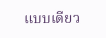แบบเดียว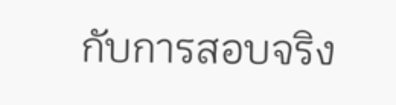กับการสอบจริง